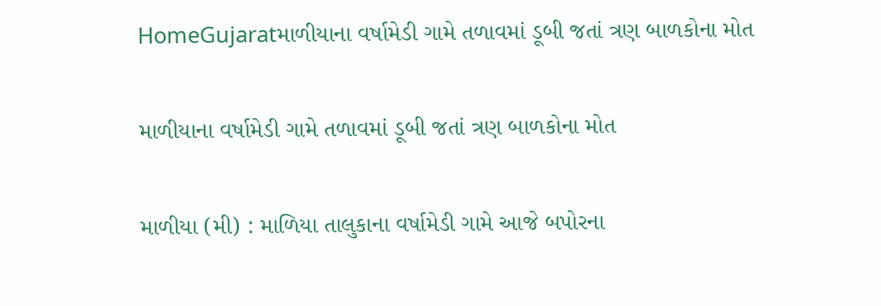HomeGujaratમાળીયાના વર્ષામેડી ગામે તળાવમાં ડૂબી જતાં ત્રણ બાળકોના મોત

માળીયાના વર્ષામેડી ગામે તળાવમાં ડૂબી જતાં ત્રણ બાળકોના મોત

માળીયા (મી) : માળિયા તાલુકાના વર્ષામેડી ગામે આજે બપોરના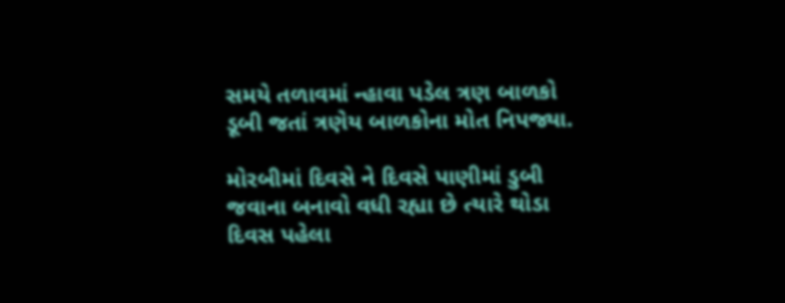સમયે તળાવમાં ન્હાવા પડેલ ત્રણ બાળકો ડૂબી જતાં ત્રણેય બાળકોના મોત નિપજ્યા.

મોરબીમાં દિવસે ને દિવસે પાણીમાં ડુબી જવાના બનાવો વધી રહ્યા છે ત્યારે થોડા દિવસ પહેલા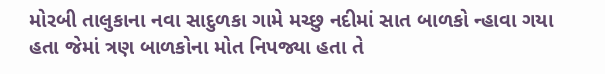મોરબી તાલુકાના નવા સાદુળકા ગામે મચ્છુ નદીમાં સાત બાળકો ન્હાવા ગયા હતા જેમાં ત્રણ બાળકોના મોત નિપજ્યા હતા તે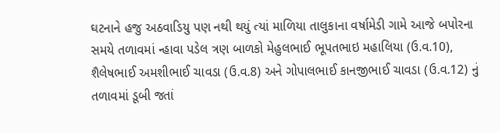ઘટનાને હજુ અઠવાડિયુ પણ નથી થયું ત્યાં માળિયા તાલુકાના વર્ષામેડી ગામે આજે બપોરના સમયે તળાવમાં ન્હાવા પડેલ ત્રણ બાળકો મેહુલભાઈ ભૂપતભાઇ મહાલિયા (ઉ.વ.10), શૈલેષભાઈ અમશીભાઈ ચાવડા (ઉ.વ.8) અને ગોપાલભાઈ કાનજીભાઈ ચાવડા (ઉ.વ.12) નું તળાવમાં ડૂબી જતાં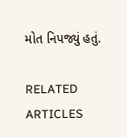મોત નિપજ્યું હતું.

RELATED ARTICLES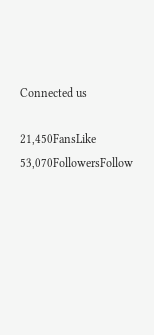Connected us

21,450FansLike
53,070FollowersFollow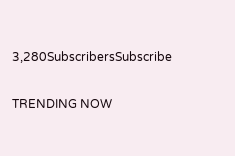3,280SubscribersSubscribe

TRENDING NOW